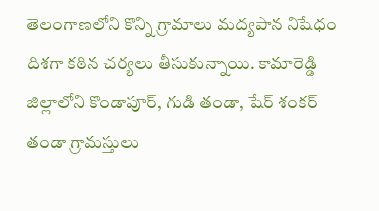తెలంగాణలోని కొన్ని గ్రామాలు మద్యపాన నిషేధం దిశగా కఠిన చర్యలు తీసుకున్నాయి. కామారెడ్డి జిల్లాలోని కొండాపూర్, గుడి తండా, షేర్ శంకర్ తండా గ్రామస్తులు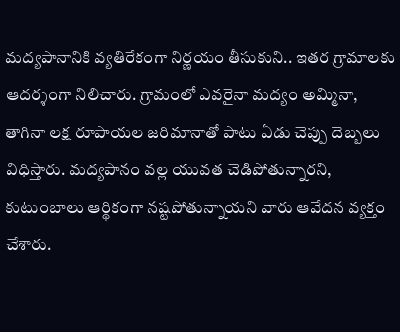మద్యపానానికి వ్యతిరేకంగా నిర్ణయం తీసుకుని.. ఇతర గ్రామాలకు ఆదర్శంగా నిలిచారు. గ్రామంలో ఎవరైనా మద్యం అమ్మినా, తాగినా లక్ష రూపాయల జరిమానాతో పాటు ఏడు చెప్పు దెబ్బలు విధిస్తారు. మద్యపానం వల్ల యువత చెడిపోతున్నారని, కుటుంబాలు ఆర్థికంగా నష్టపోతున్నాయని వారు ఆవేదన వ్యక్తం చేశారు.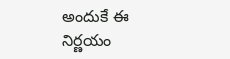అందుకే ఈ నిర్ణయం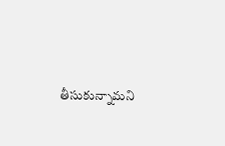తీసుకున్నామని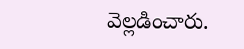వెల్లడించారు.